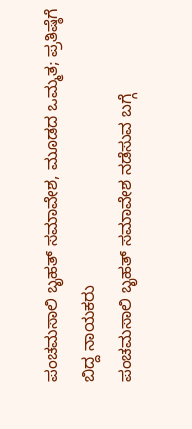ಪಂಚಮಸಾಲಿ ಬೃಹತ್ ಸಮಾವೇಶ, ಮೂಡದ ಒಮ್ಮತ; ಪ್ರತಿಷ್ಠೆಗೆ ಬಿದ್ದ ನಾಯಕರು
ಪಂಚಮಸಾಲಿ ಬೃಹತ್ ಸಮಾವೇಶ ನಡೆಸುವ ಬಗ್ಗೆ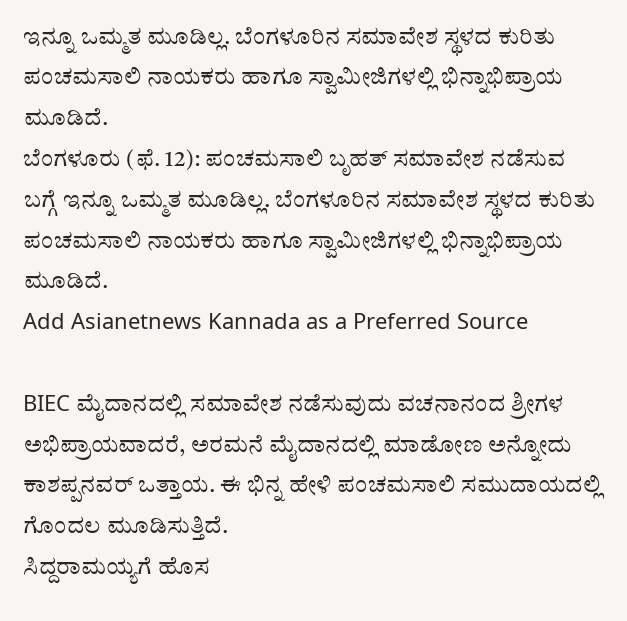ಇನ್ನೂ ಒಮ್ಮತ ಮೂಡಿಲ್ಲ. ಬೆಂಗಳೂರಿನ ಸಮಾವೇಶ ಸ್ಥಳದ ಕುರಿತು ಪಂಚಮಸಾಲಿ ನಾಯಕರು ಹಾಗೂ ಸ್ವಾಮೀಜಿಗಳಲ್ಲಿ ಭಿನ್ನಾಭಿಪ್ರಾಯ ಮೂಡಿದೆ.
ಬೆಂಗಳೂರು (ಫೆ. 12): ಪಂಚಮಸಾಲಿ ಬೃಹತ್ ಸಮಾವೇಶ ನಡೆಸುವ ಬಗ್ಗೆ ಇನ್ನೂ ಒಮ್ಮತ ಮೂಡಿಲ್ಲ. ಬೆಂಗಳೂರಿನ ಸಮಾವೇಶ ಸ್ಥಳದ ಕುರಿತು ಪಂಚಮಸಾಲಿ ನಾಯಕರು ಹಾಗೂ ಸ್ವಾಮೀಜಿಗಳಲ್ಲಿ ಭಿನ್ನಾಭಿಪ್ರಾಯ ಮೂಡಿದೆ.
Add Asianetnews Kannada as a Preferred Source

BIEC ಮೈದಾನದಲ್ಲಿ ಸಮಾವೇಶ ನಡೆಸುವುದು ವಚನಾನಂದ ಶ್ರೀಗಳ ಅಭಿಪ್ರಾಯವಾದರೆ, ಅರಮನೆ ಮೈದಾನದಲ್ಲಿ ಮಾಡೋಣ ಅನ್ನೋದು ಕಾಶಪ್ಪನವರ್ ಒತ್ತಾಯ. ಈ ಭಿನ್ನ ಹೇಳಿ ಪಂಚಮಸಾಲಿ ಸಮುದಾಯದಲ್ಲಿ ಗೊಂದಲ ಮೂಡಿಸುತ್ತಿದೆ.
ಸಿದ್ದರಾಮಯ್ಯಗೆ ಹೊಸ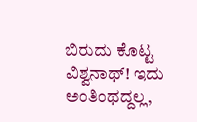ಬಿರುದು ಕೊಟ್ಟ ವಿಶ್ವನಾಥ್! ಇದು ಅಂತಿಂಥದ್ದಲ್ಲ,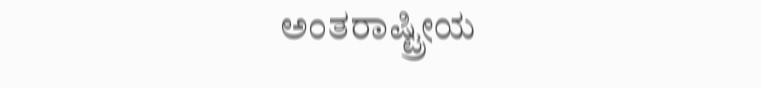ಅಂತರಾಷ್ಟ್ರೀಯ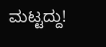ಮಟ್ಟದ್ದು!